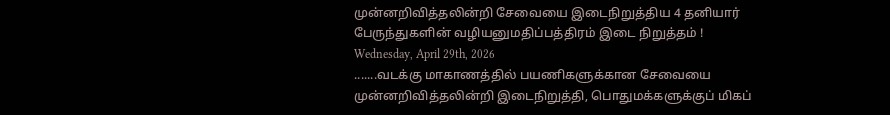முன்னறிவித்தலின்றி சேவையை இடைநிறுத்திய 4 தனியார் பேருந்துகளின் வழியனுமதிப்பத்திரம் இடை நிறுத்தம் !
Wednesday, April 29th, 2026
.......வடக்கு மாகாணத்தில் பயணிகளுக்கான சேவையை முன்னறிவித்தலின்றி இடைநிறுத்தி, பொதுமக்களுக்குப் மிகப்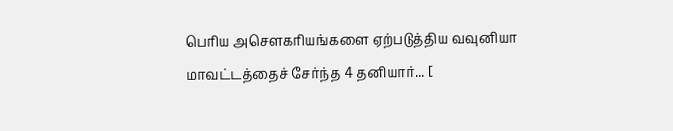பெரிய அசௌகரியங்களை ஏற்படுத்திய வவுனியா மாவட்டத்தைச் சேர்ந்த 4 தனியார்... [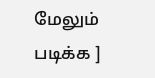மேலும் படிக்க ]